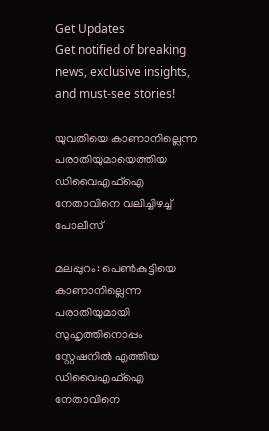Get Updates
Get notified of breaking news, exclusive insights, and must-see stories!

യുവതിയെ കാണാനില്ലെന്ന പരാതിയുമായെത്തിയ ഡിവൈഎഫ്‌ഐ നേതാവിനെ വലിച്ചിഴച്ച് പോലീസ്

മലപ്പുറം: പെണ്‍കുട്ടിയെ കാണാനില്ലെന്ന പരാതിയുമായി സുഹൃത്തിനൊപ്പം സ്റ്റേഷനില്‍ എത്തിയ ഡിവൈഎഫ്‌ഐ നേതാവിനെ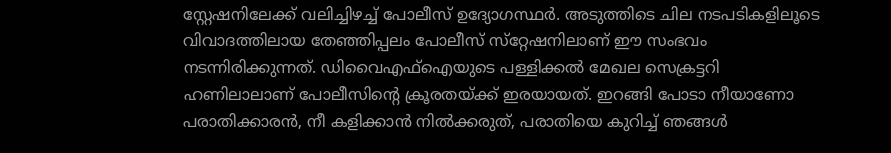സ്റ്റേഷനിലേക്ക് വലിച്ചിഴച്ച് പോലീസ് ഉദ്യോഗസ്ഥര്‍. അടുത്തിടെ ചില നടപടികളിലൂടെ വിവാദത്തിലായ തേഞ്ഞിപ്പലം പോലീസ് സ്‌റ്റേഷനിലാണ് ഈ സംഭവം നടന്നിരിക്കുന്നത്. ഡിവൈഎഫ്‌ഐയുടെ പള്ളിക്കല്‍ മേഖല സെക്രട്ടറി ഹണിലാലാണ് പോലീസിന്റെ ക്രൂരതയ്ക്ക് ഇരയായത്. ഇറങ്ങി പോടാ നീയാണോ പരാതിക്കാരന്‍, നീ കളിക്കാന്‍ നില്‍ക്കരുത്, പരാതിയെ കുറിച്ച് ഞങ്ങള്‍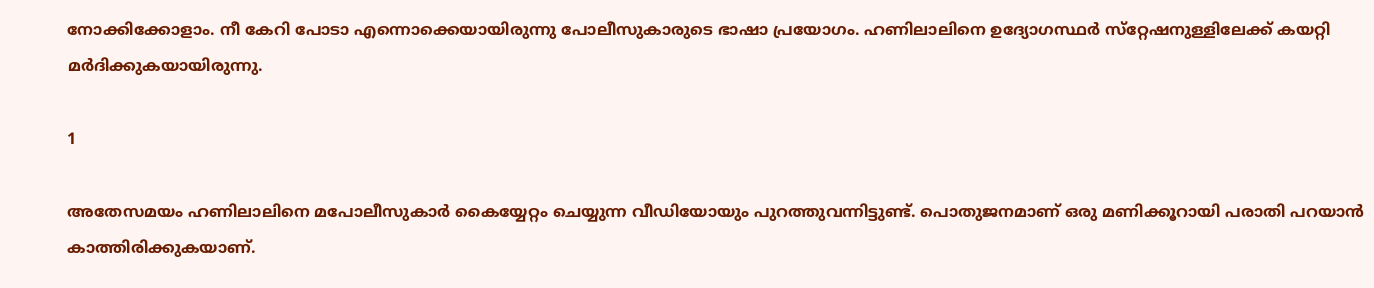നോക്കിക്കോളാം. നീ കേറി പോടാ എന്നൊക്കെയായിരുന്നു പോലീസുകാരുടെ ഭാഷാ പ്രയോഗം. ഹണിലാലിനെ ഉദ്യോഗസ്ഥര്‍ സ്‌റ്റേഷനുള്ളിലേക്ക് കയറ്റി മര്‍ദിക്കുകയായിരുന്നു.

1

അതേസമയം ഹണിലാലിനെ മപോലീസുകാര്‍ കൈയ്യേറ്റം ചെയ്യുന്ന വീഡിയോയും പുറത്തുവന്നിട്ടുണ്ട്. പൊതുജനമാണ് ഒരു മണിക്കൂറായി പരാതി പറയാന്‍ കാത്തിരിക്കുകയാണ്.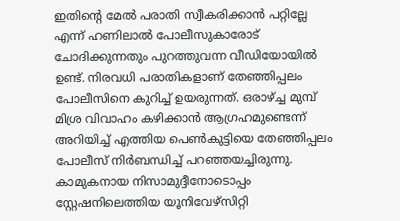ഇതിന്റെ മേല്‍ പരാതി സ്വീകരിക്കാന്‍ പറ്റില്ലേ എന്ന് ഹണിലാല്‍ പോലീസുകാരോട് ചോദിക്കുന്നതും പുറത്തുവന്ന വീഡിയോയില്‍ ഉണ്ട്. നിരവധി പരാതികളാണ് തേഞ്ഞിപ്പലം പോലീസിനെ കുറിച്ച് ഉയരുന്നത്. ഒരാഴ്ച്ച മുമ്പ് മിശ്ര വിവാഹം കഴിക്കാന്‍ ആഗ്രഹമുണ്ടെന്ന് അറിയിച്ച് എത്തിയ പെണ്‍കുട്ടിയെ തേഞ്ഞിപ്പലം പോലീസ് നിര്‍ബന്ധിച്ച് പറഞ്ഞയച്ചിരുന്നു. കാമുകനായ നിസാമുദ്ദീനോടൊപ്പം സ്റ്റേഷനിലെത്തിയ യൂനിവേഴ്‌സിറ്റി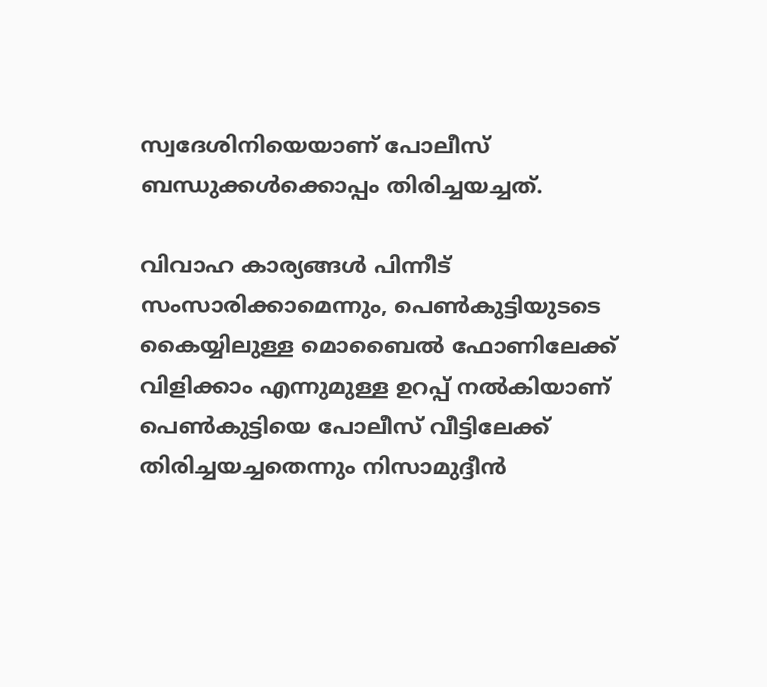സ്വദേശിനിയെയാണ് പോലീസ് ബന്ധുക്കള്‍ക്കൊപ്പം തിരിച്ചയച്ചത്.

വിവാഹ കാര്യങ്ങള്‍ പിന്നീട് സംസാരിക്കാമെന്നും, പെണ്‍കുട്ടിയുടടെ കൈയ്യിലുള്ള മൊബൈല്‍ ഫോണിലേക്ക് വിളിക്കാം എന്നുമുള്ള ഉറപ്പ് നല്‍കിയാണ് പെണ്‍കുട്ടിയെ പോലീസ് വീട്ടിലേക്ക് തിരിച്ചയച്ചതെന്നും നിസാമുദ്ദീന്‍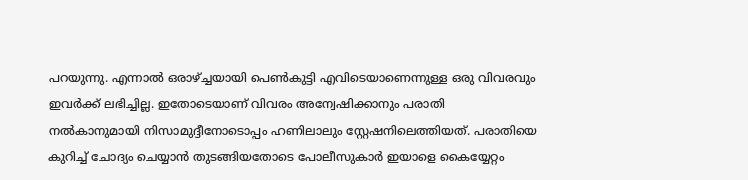പറയുന്നു. എന്നാല്‍ ഒരാഴ്ച്ചയായി പെണ്‍കുട്ടി എവിടെയാണെന്നുള്ള ഒരു വിവരവും ഇവര്‍ക്ക് ലഭിച്ചില്ല. ഇതോടെയാണ് വിവരം അന്വേഷിക്കാനും പരാതി നല്‍കാനുമായി നിസാമുദ്ദീനോടൊപ്പം ഹണിലാലും സ്റ്റേഷനിലെത്തിയത്. പരാതിയെ കുറിച്ച് ചോദ്യം ചെയ്യാന്‍ തുടങ്ങിയതോടെ പോലീസുകാര്‍ ഇയാളെ കൈയ്യേറ്റം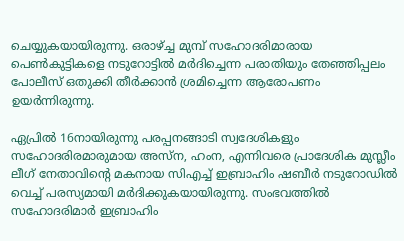ചെയ്യുകയായിരുന്നു. ഒരാഴ്ച്ച മുമ്പ് സഹോദരിമാരായ പെണ്‍കുട്ടികളെ നടുറോട്ടില്‍ മര്‍ദിച്ചെന്ന പരാതിയും തേഞ്ഞിപ്പലം പോലീസ് ഒതുക്കി തീര്‍ക്കാന്‍ ശ്രമിച്ചെന്ന ആരോപണം ഉയര്‍ന്നിരുന്നു.

ഏപ്രില്‍ 16നായിരുന്നു പരപ്പനങ്ങാടി സ്വദേശികളും സഹോദരിരമാരുമായ അസ്‌ന, ഹംന, എന്നിവരെ പ്രാദേശിക മുസ്ലീം ലീഗ് നേതാവിന്റെ മകനായ സിഎച്ച് ഇബ്രാഹിം ഷബീര്‍ നടുറോഡില്‍ വെച്ച് പരസ്യമായി മര്‍ദിക്കുകയായിരുന്നു. സംഭവത്തില്‍ സഹോദരിമാര്‍ ഇബ്രാഹിം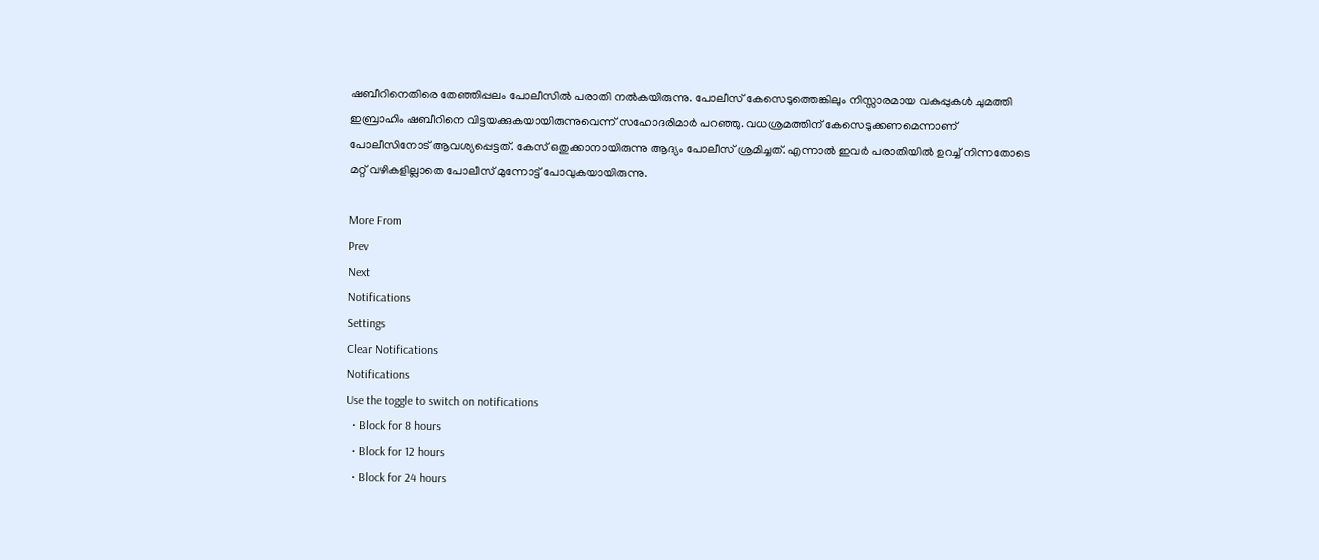ഷബീറിനെതിരെ തേഞ്ഞിപ്പലം പോലീസില്‍ പരാതി നല്‍കയിരുന്നു. പോലീസ് കേസെടുത്തെങ്കിലും നിസ്സാരമായ വകുപ്പുകള്‍ ചുമത്തി ഇബ്രാഹിം ഷബീറിനെ വിട്ടയക്കുകയായിരുന്നുവെന്ന് സഹോദരിമാര്‍ പറഞ്ഞു. വധശ്രമത്തിന് കേസെടുക്കണമെന്നാണ് പോലീസിനോട് ആവശ്യപ്പെട്ടത്. കേസ് ഒതുക്കാനായിരുന്നു ആദ്യം പോലീസ് ശ്രമിച്ചത്. എന്നാല്‍ ഇവര്‍ പരാതിയില്‍ ഉറച്ച് നിന്നതോടെ മറ്റ് വഴികളില്ലാതെ പോലീസ് മുന്നോട്ട് പോവുകയായിരുന്നു.

More From
Prev
Next
Notifications
Settings
Clear Notifications
Notifications
Use the toggle to switch on notifications
  • Block for 8 hours
  • Block for 12 hours
  • Block for 24 hours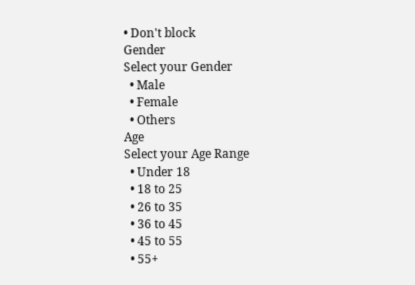• Don't block
Gender
Select your Gender
  • Male
  • Female
  • Others
Age
Select your Age Range
  • Under 18
  • 18 to 25
  • 26 to 35
  • 36 to 45
  • 45 to 55
  • 55+